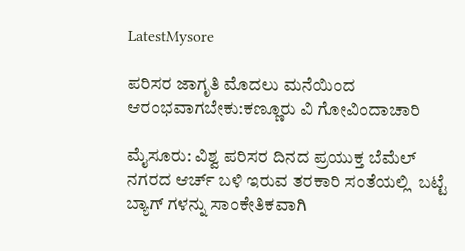LatestMysore

ಪರಿಸರ ಜಾಗೃತಿ ಮೊದಲು ಮನೆಯಿಂದ ಆರಂಭವಾಗಬೇಕು:ಕಣ್ಣೂರು ವಿ ಗೋವಿಂದಾಚಾರಿ

ಮೈಸೂರು: ವಿಶ್ವ ಪರಿಸರ ದಿನದ ಪ್ರಯುಕ್ತ ಬೆಮೆಲ್ ನಗರದ ಆರ್ಚ್ ಬಳಿ ಇರುವ ತರಕಾರಿ ಸಂತೆಯಲ್ಲಿ  ಬಟ್ಟೆ ಬ್ಯಾಗ್ ಗಳನ್ನು ಸಾಂಕೇತಿಕವಾಗಿ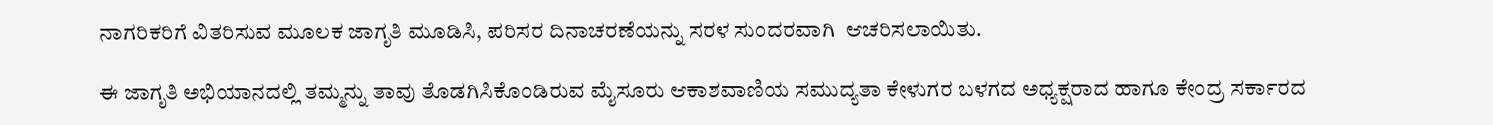ನಾಗರಿಕರಿಗೆ ವಿತರಿಸುವ ಮೂಲಕ ಜಾಗೃತಿ ಮೂಡಿಸಿ, ಪರಿಸರ ದಿನಾಚರಣೆಯನ್ನು ಸರಳ ಸುಂದರವಾಗಿ  ಆಚರಿಸಲಾಯಿತು.

ಈ ಜಾಗೃತಿ ಅಭಿಯಾನದಲ್ಲಿ ತಮ್ಮನ್ನು ತಾವು ತೊಡಗಿಸಿಕೊಂಡಿರುವ ಮೈಸೂರು ಆಕಾಶವಾಣಿಯ ಸಮುದ್ಯತಾ ಕೇಳುಗರ ಬಳಗದ ಅಧ್ಯಕ್ಷರಾದ ಹಾಗೂ ಕೇಂದ್ರ ಸರ್ಕಾರದ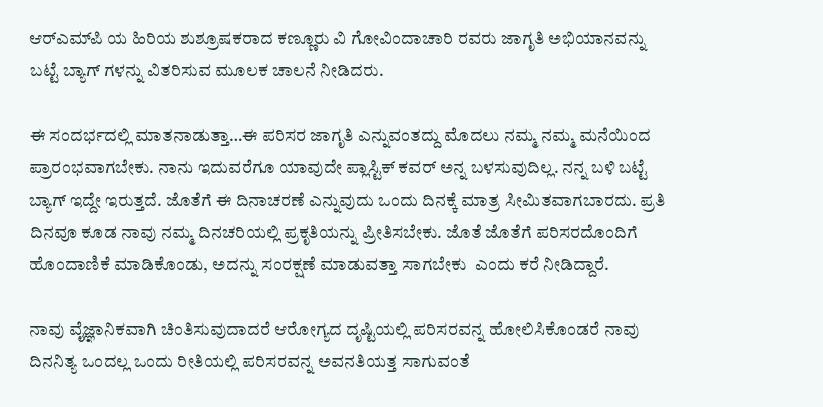ಆರ್‌ಎಮ್‌ಪಿ ಯ ಹಿರಿಯ ಶುಶ್ರೂಷಕರಾದ ಕಣ್ಣೂರು ವಿ ಗೋವಿಂದಾಚಾರಿ ರವರು ಜಾಗೃತಿ ಅಭಿಯಾನವನ್ನು ಬಟ್ಟೆ ಬ್ಯಾಗ್ ಗಳನ್ನು ವಿತರಿಸುವ ಮೂಲಕ ಚಾಲನೆ ನೀಡಿದರು.

ಈ ಸಂದರ್ಭದಲ್ಲಿ ಮಾತನಾಡುತ್ತಾ…ಈ ಪರಿಸರ ಜಾಗೃತಿ ಎನ್ನುವಂತದ್ದು ಮೊದಲು ನಮ್ಮ ನಮ್ಮ ಮನೆಯಿಂದ ಪ್ರಾರಂಭವಾಗಬೇಕು. ನಾನು ಇದುವರೆಗೂ ಯಾವುದೇ ಪ್ಲಾಸ್ಟಿಕ್ ಕವರ್ ಅನ್ನ ಬಳಸುವುದಿಲ್ಲ. ನನ್ನ ಬಳಿ ಬಟ್ಟೆ ಬ್ಯಾಗ್ ಇದ್ದೇ ಇರುತ್ತದೆ. ಜೊತೆಗೆ ಈ ದಿನಾಚರಣೆ ಎನ್ನುವುದು ಒಂದು ದಿನಕ್ಕೆ ಮಾತ್ರ ಸೀಮಿತವಾಗಬಾರದು. ಪ್ರತಿ ದಿನವೂ ಕೂಡ ನಾವು ನಮ್ಮ ದಿನಚರಿಯಲ್ಲಿ ಪ್ರಕೃತಿಯನ್ನು ಪ್ರೀತಿಸಬೇಕು. ಜೊತೆ ಜೊತೆಗೆ ಪರಿಸರದೊಂದಿಗೆ ಹೊಂದಾಣಿಕೆ ಮಾಡಿಕೊಂಡು, ಅದನ್ನು ಸಂರಕ್ಷಣೆ ಮಾಡುವತ್ತಾ ಸಾಗಬೇಕು  ಎಂದು ಕರೆ ನೀಡಿದ್ದಾರೆ.

ನಾವು ವೈಜ್ಞಾನಿಕವಾಗಿ ಚಿಂತಿಸುವುದಾದರೆ ಆರೋಗ್ಯದ ದೃಷ್ಟಿಯಲ್ಲಿ ಪರಿಸರವನ್ನ ಹೋಲಿಸಿಕೊಂಡರೆ ನಾವು ದಿನನಿತ್ಯ ಒಂದಲ್ಲ ಒಂದು ರೀತಿಯಲ್ಲಿ ಪರಿಸರವನ್ನ ಅವನತಿಯತ್ತ ಸಾಗುವಂತೆ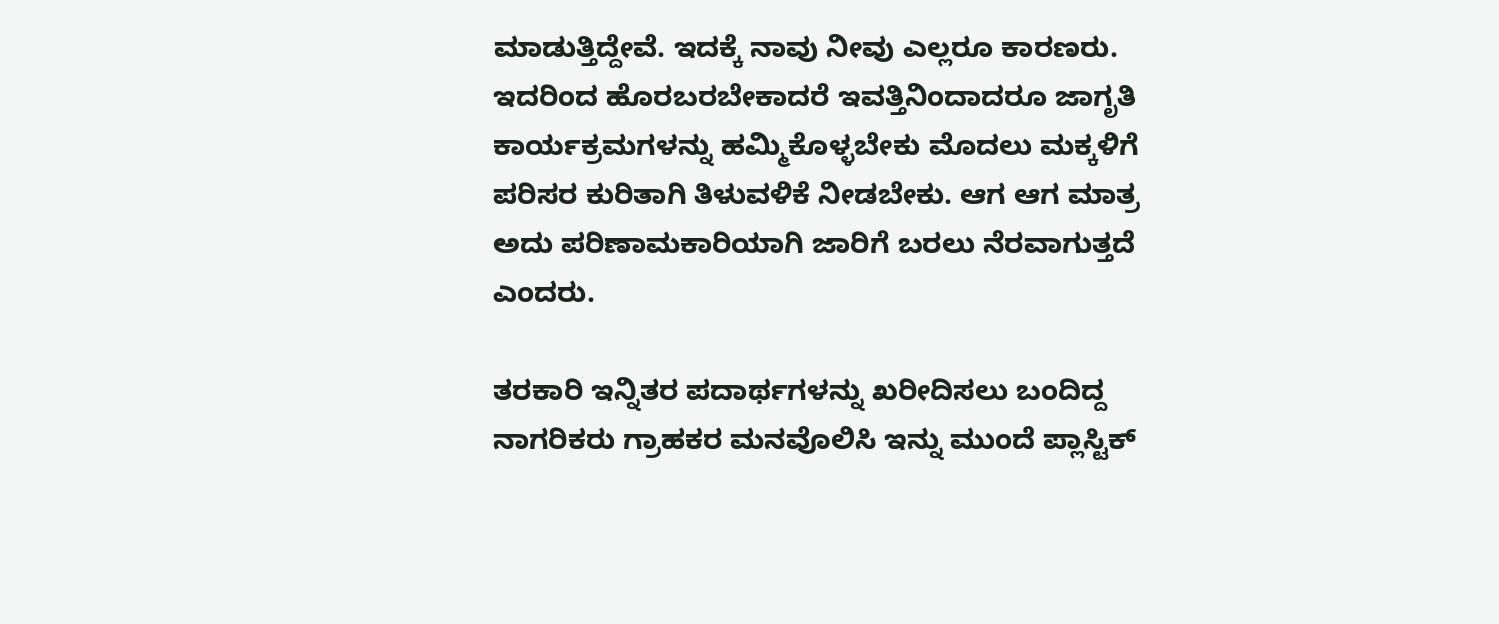ಮಾಡುತ್ತಿದ್ದೇವೆ. ಇದಕ್ಕೆ ನಾವು ನೀವು ಎಲ್ಲರೂ ಕಾರಣರು. ಇದರಿಂದ ಹೊರಬರಬೇಕಾದರೆ ಇವತ್ತಿನಿಂದಾದರೂ ಜಾಗೃತಿ ಕಾರ್ಯಕ್ರಮಗಳನ್ನು ಹಮ್ಮಿಕೊಳ್ಳಬೇಕು ಮೊದಲು ಮಕ್ಕಳಿಗೆ ಪರಿಸರ ಕುರಿತಾಗಿ ತಿಳುವಳಿಕೆ ನೀಡಬೇಕು. ಆಗ ಆಗ ಮಾತ್ರ ಅದು ಪರಿಣಾಮಕಾರಿಯಾಗಿ ಜಾರಿಗೆ ಬರಲು ನೆರವಾಗುತ್ತದೆ ಎಂದರು.

ತರಕಾರಿ ಇನ್ನಿತರ ಪದಾರ್ಥಗಳನ್ನು ಖರೀದಿಸಲು ಬಂದಿದ್ದ ನಾಗರಿಕರು ಗ್ರಾಹಕರ ಮನವೊಲಿಸಿ ಇನ್ನು ಮುಂದೆ ಪ್ಲಾಸ್ಟಿಕ್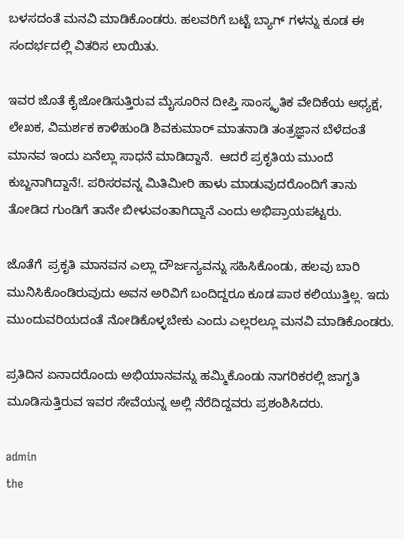ಬಳಸದಂತೆ ಮನವಿ ಮಾಡಿಕೊಂಡರು. ಹಲವರಿಗೆ ಬಟ್ಟೆ ಬ್ಯಾಗ್ ಗಳನ್ನು ಕೂಡ ಈ ಸಂದರ್ಭದಲ್ಲಿ ವಿತರಿಸ ಲಾಯಿತು.

ಇವರ ಜೊತೆ ಕೈಜೋಡಿಸುತ್ತಿರುವ ಮೈಸೂರಿನ ದೀಪ್ತಿ ಸಾಂಸ್ಕೃತಿಕ ವೇದಿಕೆಯ ಅಧ್ಯಕ್ಷ, ಲೇಖಕ, ವಿಮರ್ಶಕ ಕಾಳಿಹುಂಡಿ ಶಿವಕುಮಾರ್ ಮಾತನಾಡಿ ತಂತ್ರಜ್ಞಾನ ಬೆಳೆದಂತೆ ಮಾನವ ಇಂದು ಏನೆಲ್ಲಾ ಸಾಧನೆ ಮಾಡಿದ್ದಾನೆ.  ಆದರೆ ಪ್ರಕೃತಿಯ ಮುಂದೆ ಕುಬ್ಜನಾಗಿದ್ದಾನೆ!. ಪರಿಸರವನ್ನ ಮಿತಿಮೀರಿ ಹಾಳು ಮಾಡುವುದರೊಂದಿಗೆ ತಾನು ತೋಡಿದ ಗುಂಡಿಗೆ ತಾನೇ ಬೀಳುವಂತಾಗಿದ್ದಾನೆ ಎಂದು ಅಭಿಪ್ರಾಯಪಟ್ಟರು.

ಜೊತೆಗೆ  ಪ್ರಕೃತಿ ಮಾನವನ ಎಲ್ಲಾ ದೌರ್ಜನ್ಯವನ್ನು ಸಹಿಸಿಕೊಂಡು, ಹಲವು ಬಾರಿ ಮುನಿಸಿಕೊಂಡಿರುವುದು ಅವನ ಅರಿವಿಗೆ ಬಂದಿದ್ದರೂ ಕೂಡ ಪಾಠ ಕಲಿಯುತ್ತಿಲ್ಲ. ಇದು ಮುಂದುವರಿಯದಂತೆ ನೋಡಿಕೊಳ್ಳಬೇಕು ಎಂದು ಎಲ್ಲರಲ್ಲೂ ಮನವಿ ಮಾಡಿಕೊಂಡರು.

ಪ್ರತಿದಿನ ಏನಾದರೊಂದು ಅಭಿಯಾನವನ್ನು ಹಮ್ಮಿಕೊಂಡು ನಾಗರಿಕರಲ್ಲಿ ಜಾಗೃತಿ ಮೂಡಿಸುತ್ತಿರುವ ಇವರ ಸೇವೆಯನ್ನ ಅಲ್ಲಿ ನೆರೆದಿದ್ದವರು ಪ್ರಶಂಶಿಸಿದರು.

admin
the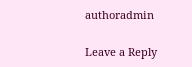authoradmin

Leave a Reply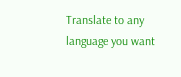Translate to any language you want